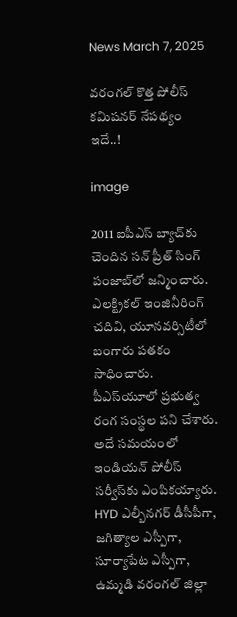News March 7, 2025

వరంగల్ కొత్త పోలీస్ కమిషనర్ నేపథ్యం ఇదే..!

image

2011 ఐపీఎస్ బ్యాచ్‌కు చెందిన సన్ ప్రీత్ సింగ్ పంజాబ్‌లో జన్మించారు. ఎలక్ట్రికల్ ఇంజినీరింగ్ చదివి, యూనవర్సిటీలో బంగారు పతకం సాధించారు. పీఎస్‌యూలో ప్రభుత్వ రంగ సంస్థల పని చేశారు. అదే సమయంలో ఇండియన్ పోలీస్ సర్వీస్‌కు ఎంపికయ్యారు. HYD ఎల్బీనగర్ డీసీపీగా, జగిత్యాల ఎస్పీగా, సూర్యాపేట ఎస్పీగా, ఉమ్మడి వరంగల్ జిల్లా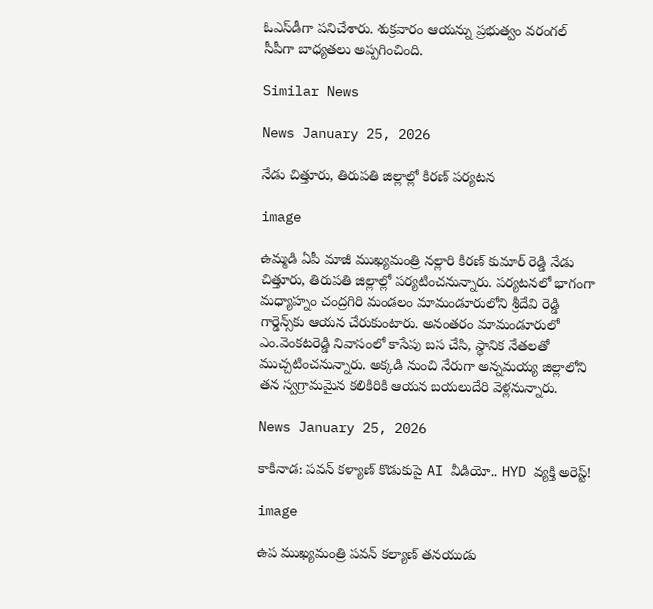ఓఎస్‌డీగా పనిచేశారు. శుక్రవారం ఆయన్ను ప్రభుత్వం వరంగల్ సీపీగా బాధ్యతలు అప్పగించింది.

Similar News

News January 25, 2026

నేడు చిత్తూరు, తిరుపతి జిల్లాల్లో కిరణ్ పర్యటన

image

ఉమ్మడి ఏపీ మాజీ ముఖ్యమంత్రి నల్లారి కిరణ్ కుమార్ రెడ్డి నేడు చిత్తూరు, తిరుపతి జిల్లాల్లో పర్యటించనున్నారు. పర్యటనలో భాగంగా మధ్యాహ్నం చంద్రగిరి మండలం మామండూరులోని శ్రీదేవి రెడ్డి గార్డెన్స్‌కు ఆయన చేరుకుంటారు. అనంతరం మామండూరులో ఎం.వెంకటరెడ్డి నివాసంలో కాసేపు బస చేసి, స్థానిక నేతలతో ముచ్చటించనున్నారు. అక్కడి నుంచి నేరుగా అన్నమయ్య జిల్లాలోని తన స్వగ్రామమైన కలికిరికి ఆయన బయలుదేరి వెళ్లనున్నారు.

News January 25, 2026

కాకినాడ: పవన్ కళ్యాణ్ కొడుకుపై AI వీడియో.. HYD వ్యక్తి అరెస్ట్!

image

ఉప ముఖ్యమంత్రి పవన్ కల్యాణ్ తనయుడు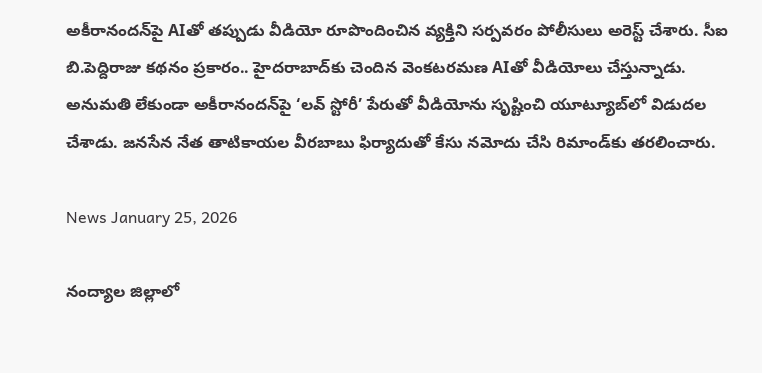అకీరానందన్‌పై AIతో తప్పుడు వీడియో రూపొందించిన వ్యక్తిని సర్పవరం పోలీసులు అరెస్ట్ చేశారు. సీఐ బి.పెద్దిరాజు కథనం ప్రకారం.. హైదరాబాద్‌కు చెందిన వెంకటరమణ AIతో వీడియోలు చేస్తున్నాడు. అనుమతి లేకుండా అకీరానందన్‌పై ‘లవ్ స్టోరీ’ పేరుతో వీడియోను సృష్టించి యూట్యూబ్‌లో విడుదల చేశాడు. జనసేన నేత తాటికాయల వీరబాబు ఫిర్యాదుతో కేసు నమోదు చేసి రిమాండ్‌కు తరలించారు.

News January 25, 2026

నంద్యాల జిల్లాలో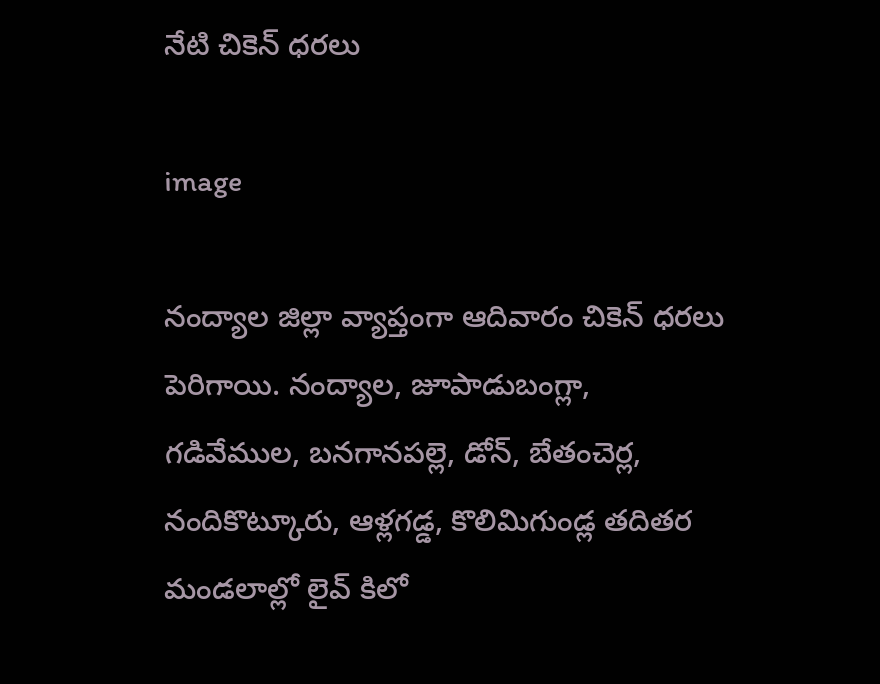నేటి చికెన్ ధరలు

image

నంద్యాల జిల్లా వ్యాప్తంగా ఆదివారం చికెన్ ధరలు పెరిగాయి. నంద్యాల, జూపాడుబంగ్లా, గడివేముల, బనగానపల్లె, డోన్, బేతంచెర్ల, నందికొట్కూరు, ఆళ్లగడ్డ, కొలిమిగుండ్ల తదితర మండలాల్లో లైవ్ కిలో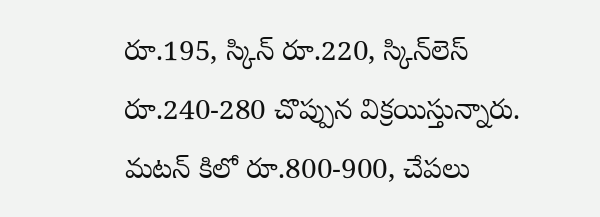రూ.195, స్కిన్‌ రూ.220, స్కిన్‌లెస్ రూ.240-280 చొప్పున విక్రయిస్తున్నారు. మటన్ కిలో రూ.800-900, చేపలు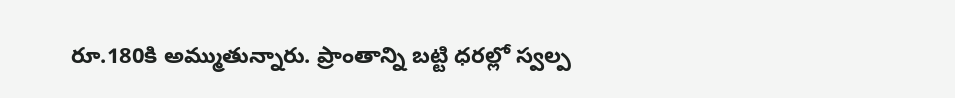రూ.180కి అమ్ముతున్నారు. ప్రాంతాన్ని బట్టి ధరల్లో స్వల్ప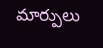మార్పులు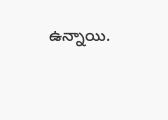ఉన్నాయి.